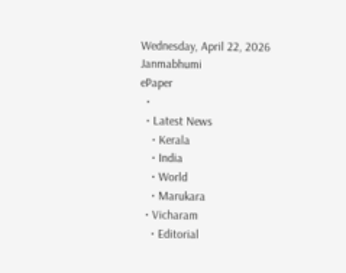Wednesday, April 22, 2026
Janmabhumi
ePaper
  •
  • Latest News
    • Kerala
    • India
    • World
    • Marukara
  • Vicharam
    • Editorial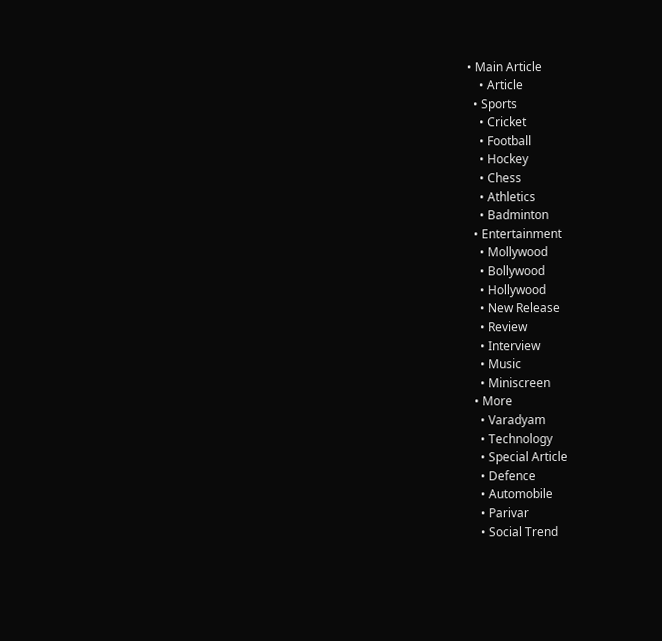• Main Article
    • Article
  • Sports
    • Cricket
    • Football
    • Hockey
    • Chess
    • Athletics
    • Badminton
  • Entertainment
    • Mollywood
    • Bollywood
    • Hollywood
    • New Release
    • Review
    • Interview
    • Music
    • Miniscreen
  • More
    • Varadyam
    • Technology
    • Special Article
    • Defence
    • Automobile
    • Parivar
    • Social Trend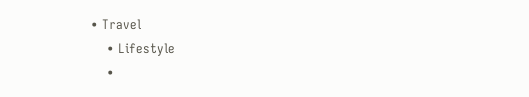• Travel
    • Lifestyle
    •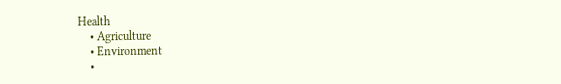Health
    • Agriculture
    • Environment
    •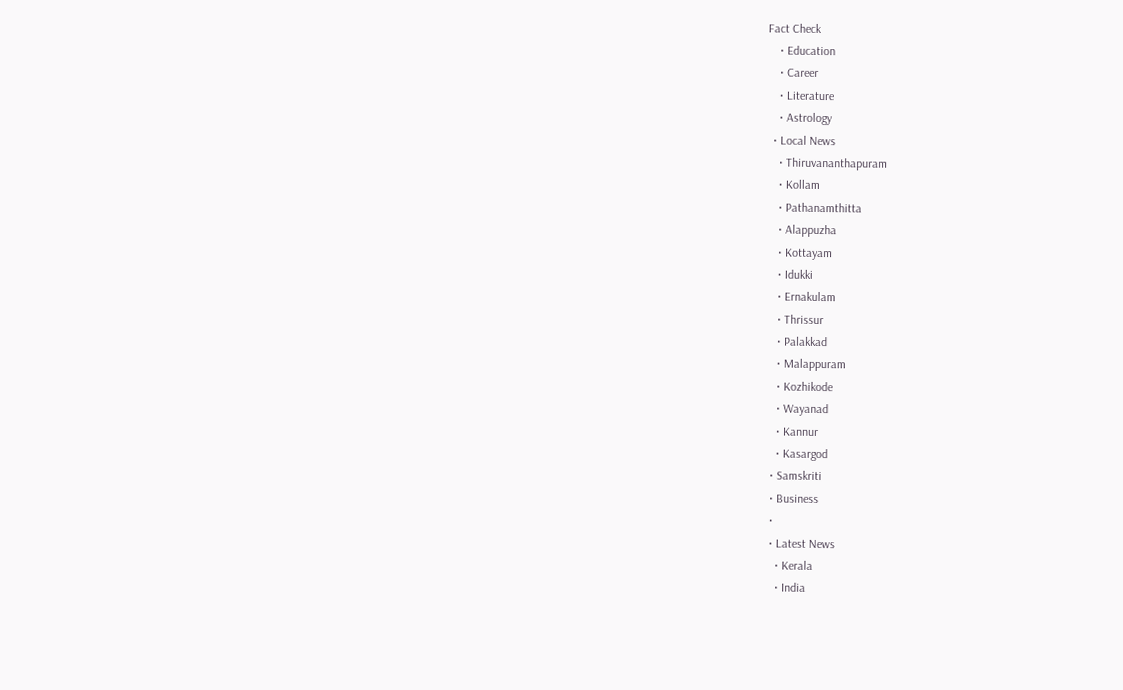Fact Check
    • Education
    • Career
    • Literature
    • Astrology
  • Local News
    • Thiruvananthapuram
    • Kollam
    • Pathanamthitta
    • Alappuzha
    • Kottayam
    • Idukki
    • Ernakulam
    • Thrissur
    • Palakkad
    • Malappuram
    • Kozhikode
    • Wayanad
    • Kannur
    • Kasargod
  • Samskriti
  • Business
  •
  • Latest News
    • Kerala
    • India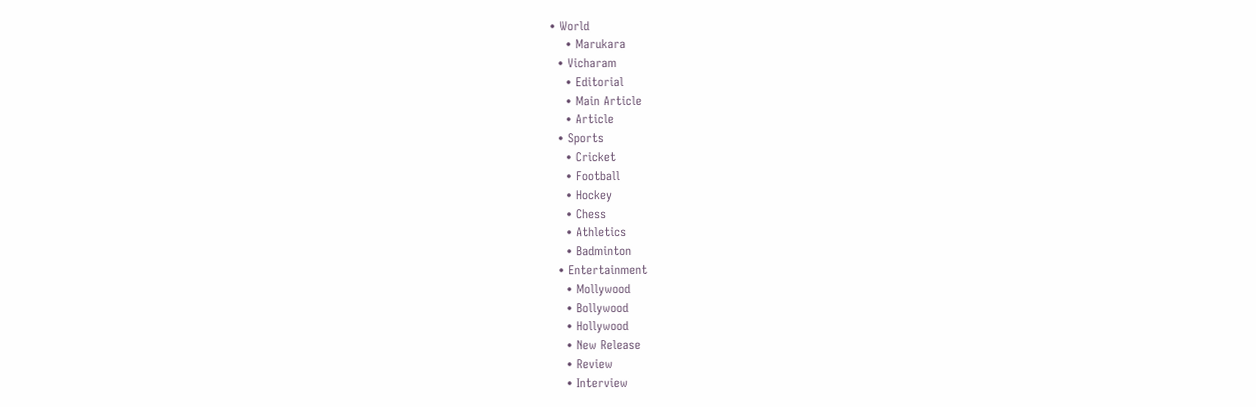• World
    • Marukara
  • Vicharam
    • Editorial
    • Main Article
    • Article
  • Sports
    • Cricket
    • Football
    • Hockey
    • Chess
    • Athletics
    • Badminton
  • Entertainment
    • Mollywood
    • Bollywood
    • Hollywood
    • New Release
    • Review
    • Interview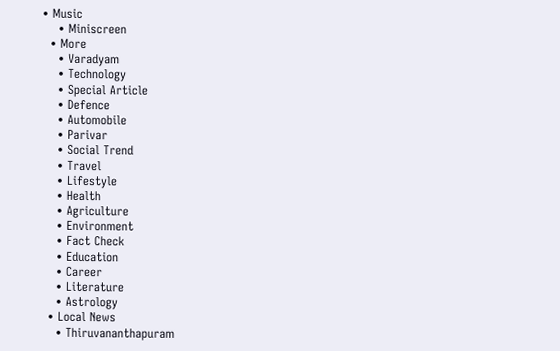• Music
    • Miniscreen
  • More
    • Varadyam
    • Technology
    • Special Article
    • Defence
    • Automobile
    • Parivar
    • Social Trend
    • Travel
    • Lifestyle
    • Health
    • Agriculture
    • Environment
    • Fact Check
    • Education
    • Career
    • Literature
    • Astrology
  • Local News
    • Thiruvananthapuram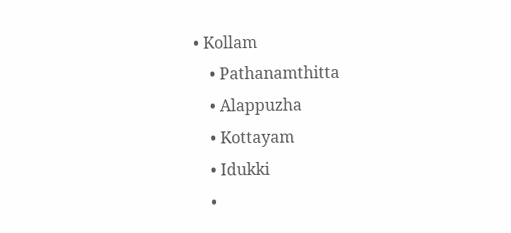• Kollam
    • Pathanamthitta
    • Alappuzha
    • Kottayam
    • Idukki
    •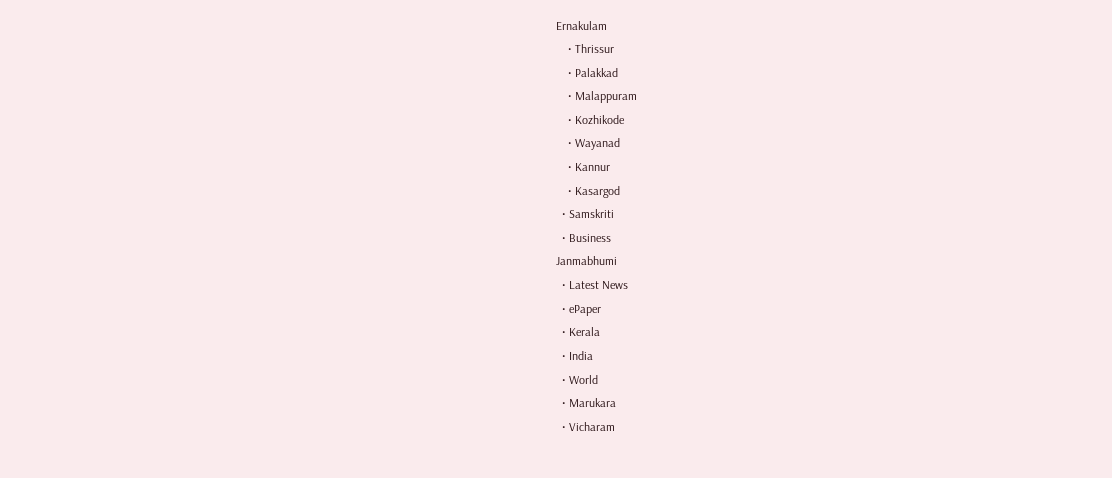Ernakulam
    • Thrissur
    • Palakkad
    • Malappuram
    • Kozhikode
    • Wayanad
    • Kannur
    • Kasargod
  • Samskriti
  • Business
Janmabhumi
  • Latest News
  • ePaper
  • Kerala
  • India
  • World
  • Marukara
  • Vicharam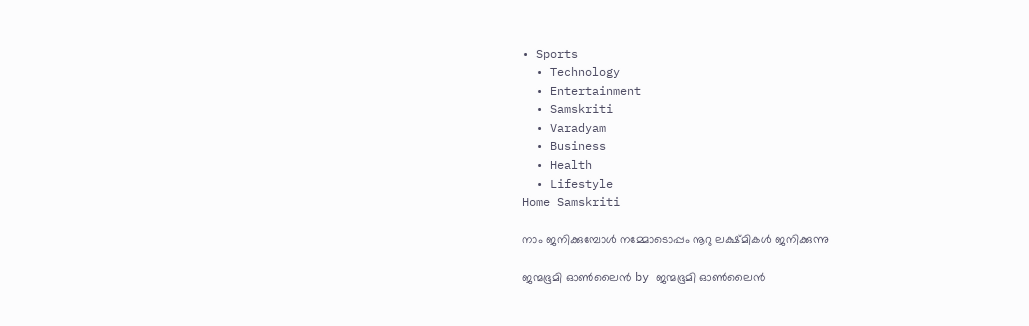• Sports
  • Technology
  • Entertainment
  • Samskriti
  • Varadyam
  • Business
  • Health
  • Lifestyle
Home Samskriti

നാം ജനിക്കുമ്പോള്‍ നമ്മോടൊപ്പം നൂറു ലക്ഷ്മികള്‍ ജനിക്കുന്നു

ജന്മഭൂമി ഓണ്‍ലൈന്‍ by ജന്മഭൂമി ഓണ്‍ലൈന്‍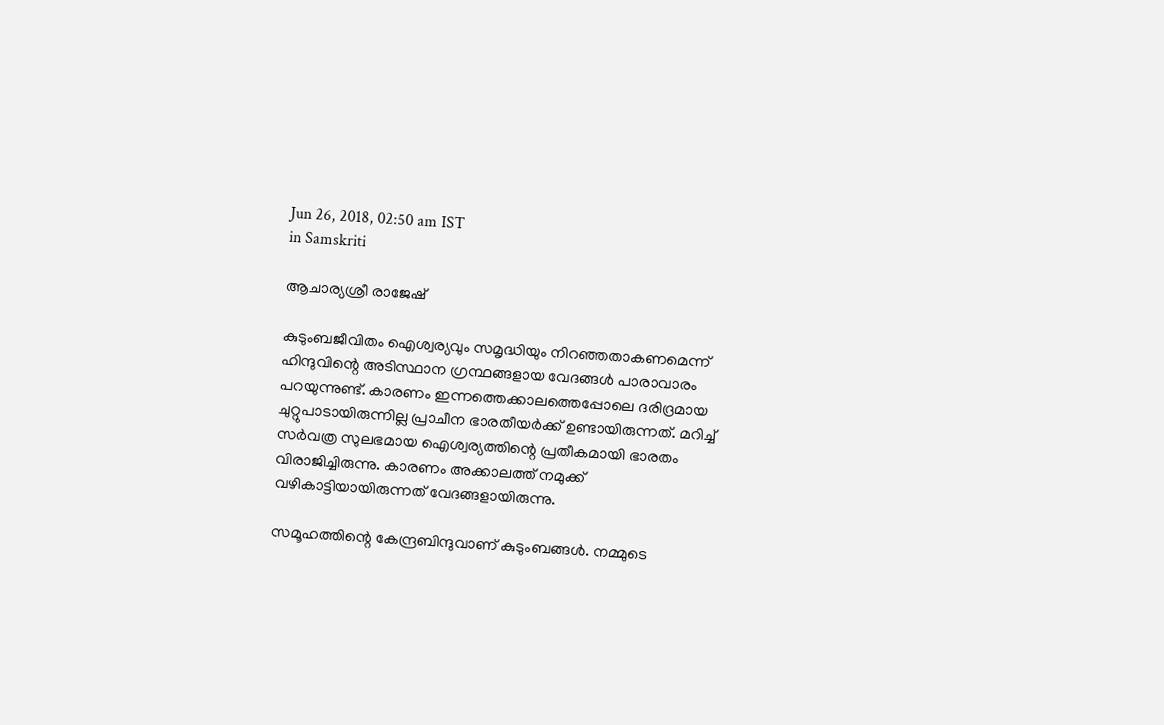Jun 26, 2018, 02:50 am IST
in Samskriti

ആചാര്യശ്രീ രാജേഷ്

കുടുംബജീവിതം ഐശ്വര്യവും സമൃദ്ധിയും നിറഞ്ഞതാകണമെന്ന് ഹിന്ദുവിന്റെ അടിസ്ഥാന ഗ്രന്ഥങ്ങളായ വേദങ്ങള്‍ പാരാവാരം പറയുന്നുണ്ട്. കാരണം ഇന്നത്തെക്കാലത്തെപ്പോലെ ദരിദ്രമായ ചുറ്റുപാടായിരുന്നില്ല പ്രാചീന ഭാരതീയര്‍ക്ക് ഉണ്ടായിരുന്നത്. മറിച്ച് സര്‍വത്ര സുലഭമായ ഐശ്വര്യത്തിന്റെ പ്രതീകമായി ഭാരതം വിരാജിച്ചിരുന്നു. കാരണം അക്കാലത്ത് നമുക്ക് വഴികാട്ടിയായിരുന്നത് വേദങ്ങളായിരുന്നു.

സമൂഹത്തിന്റെ കേന്ദ്രബിന്ദുവാണ് കുടുംബങ്ങള്‍. നമ്മുടെ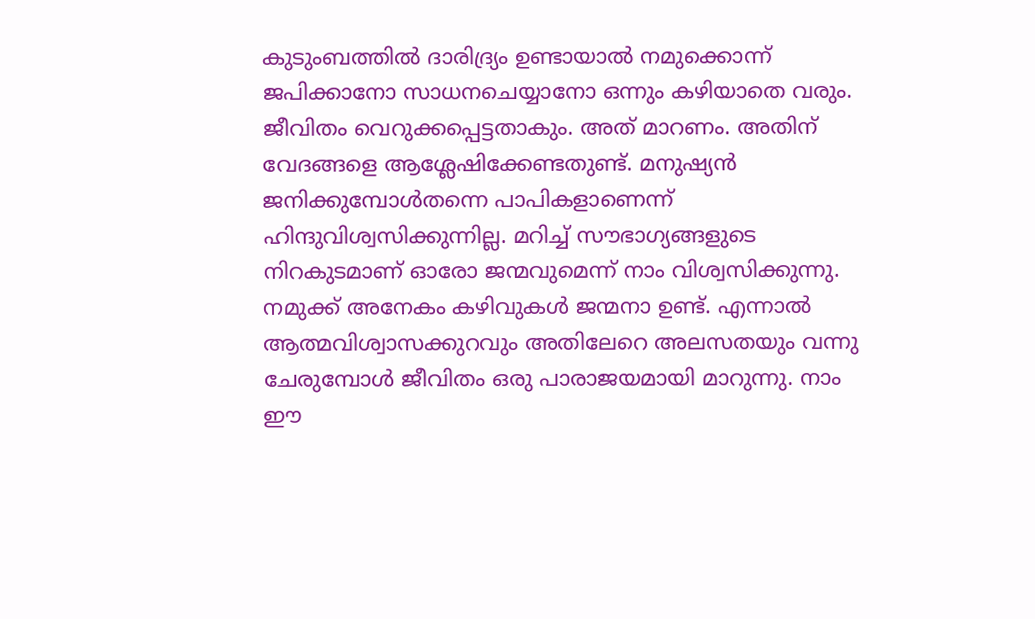കുടുംബത്തില്‍ ദാരിദ്ര്യം ഉണ്ടായാല്‍ നമുക്കൊന്ന് ജപിക്കാനോ സാധനചെയ്യാനോ ഒന്നും കഴിയാതെ വരും. ജീവിതം വെറുക്കപ്പെട്ടതാകും. അത് മാറണം. അതിന് വേദങ്ങളെ ആശ്ലേഷിക്കേണ്ടതുണ്ട്. മനുഷ്യന്‍ ജനിക്കുമ്പോള്‍തന്നെ പാപികളാണെന്ന് ഹിന്ദുവിശ്വസിക്കുന്നില്ല. മറിച്ച് സൗഭാഗ്യങ്ങളുടെ നിറകുടമാണ് ഓരോ ജന്മവുമെന്ന് നാം വിശ്വസിക്കുന്നു. നമുക്ക് അനേകം കഴിവുകള്‍ ജന്മനാ ഉണ്ട്. എന്നാല്‍ ആത്മവിശ്വാസക്കുറവും അതിലേറെ അലസതയും വന്നു ചേരുമ്പോള്‍ ജീവിതം ഒരു പാരാജയമായി മാറുന്നു. നാം ഈ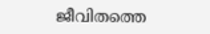ജീവിതത്തെ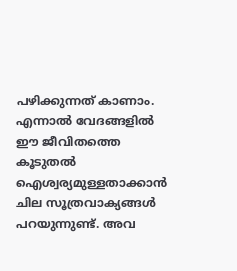പഴിക്കുന്നത് കാണാം. എന്നാല്‍ വേദങ്ങളില്‍ ഈ ജീവിതത്തെ കൂടുതല്‍ ഐശ്വര്യമുള്ളതാക്കാന്‍ ചില സൂത്രവാക്യങ്ങള്‍ പറയുന്നുണ്ട്. അവ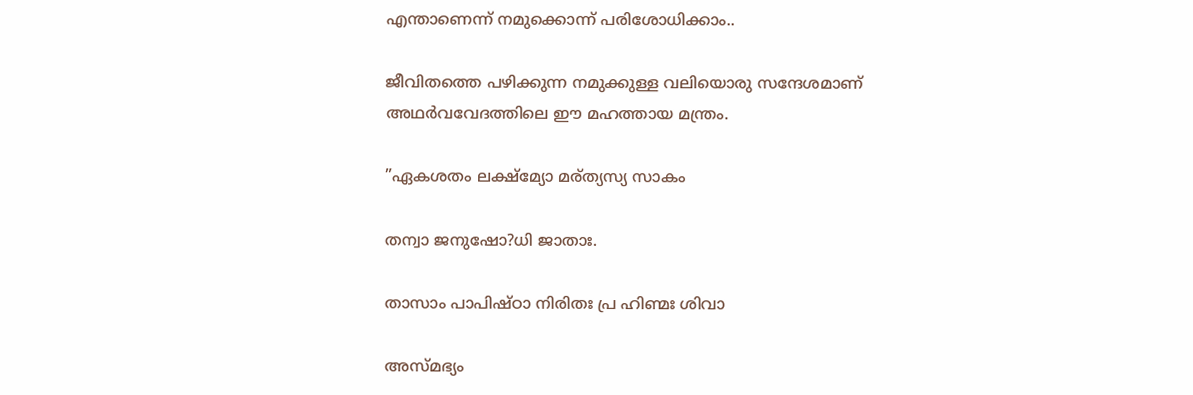എന്താണെന്ന് നമുക്കൊന്ന് പരിശോധിക്കാം..

ജീവിതത്തെ പഴിക്കുന്ന നമുക്കുള്ള വലിയൊരു സന്ദേശമാണ് അഥര്‍വവേദത്തിലെ ഈ മഹത്തായ മന്ത്രം.

”ഏകശതം ലക്ഷ്‌മ്യോ മര്ത്യസ്യ സാകം

തന്വാ ജനുഷോ?ധി ജാതാഃ.

താസാം പാപിഷ്ഠാ നിരിതഃ പ്ര ഹിണ്മഃ ശിവാ

അസ്മഭ്യം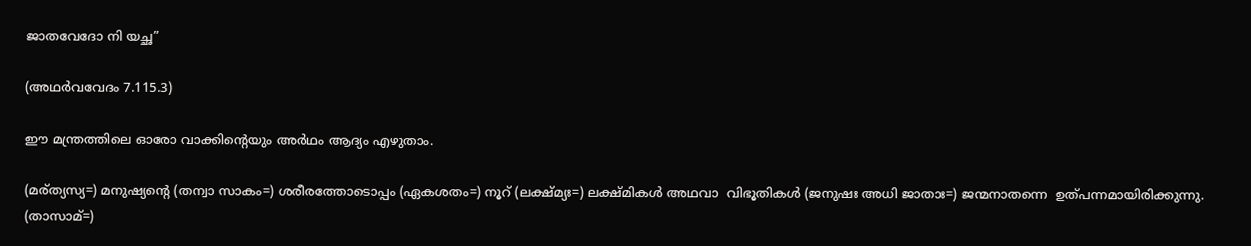ജാതവേദോ നി യച്ഛ”

(അഥര്‍വവേദം 7.115.3)

ഈ മന്ത്രത്തിലെ ഓരോ വാക്കിന്റെയും അര്‍ഥം ആദ്യം എഴുതാം.

(മര്ത്യസ്യ=) മനുഷ്യന്റെ (തന്വാ സാകം=) ശരീരത്തോടൊപ്പം (ഏകശതം=) നൂറ് (ലക്ഷ്മ്യഃ=) ലക്ഷ്മികള്‍ അഥവാ  വിഭൂതികള്‍ (ജനുഷഃ അധി ജാതാഃ=) ജന്മനാതന്നെ  ഉത്പന്നമായിരിക്കുന്നു. (താസാമ്=)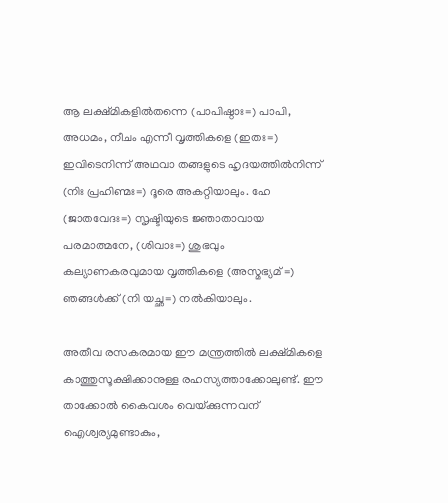ആ ലക്ഷ്മികളില്‍തന്നെ (പാപിഷ്ഠാഃ=) പാപി, അധമം, നീചം എന്നീ വൃത്തികളെ (ഇതഃ=) ഇവിടെനിന്ന് അഥവാ തങ്ങളുടെ ഹൃദയത്തില്‍നിന്ന് (നിഃ പ്രഹിണ്മഃ=) ദൂരെ അകറ്റിയാലും. ഹേ (ജാതവേദഃ=) സൃഷ്ടിയുടെ ജ്ഞാതാവായ പരമാത്മനേ, (ശിവാഃ=) ശുഭവും കല്യാണകരവുമായ വൃത്തികളെ (അസ്മഭ്യമ് =) ഞങ്ങള്‍ക്ക് (നി യച്ഛ=) നല്‍കിയാലും.

അതീവ രസകരമായ ഈ മന്ത്രത്തില്‍ ലക്ഷ്മികളെ കാത്തുസൂക്ഷിക്കാനുള്ള രഹസ്യത്താക്കോലുണ്ട്. ഈ താക്കോല്‍ കൈവശം വെയ്‌ക്കുന്നവന് ഐശ്വര്യമുണ്ടാകും,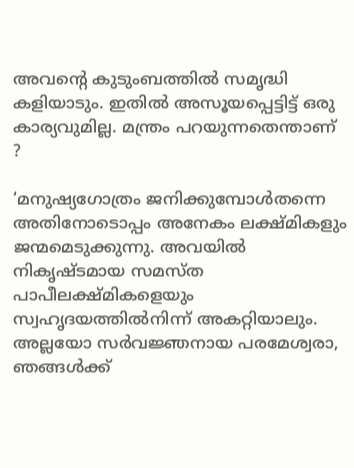അവന്റെ കുടുംബത്തില്‍ സമൃദ്ധി കളിയാടും. ഇതില്‍ അസൂയപ്പെട്ടിട്ട് ഒരു കാര്യവുമില്ല. മന്ത്രം പറയുന്നതെന്താണ് ?

‘മനുഷ്യഗോത്രം ജനിക്കുമ്പോള്‍തന്നെ അതിനോടൊപ്പം അനേകം ലക്ഷ്മികളും ജന്മമെടുക്കുന്നു. അവയില്‍ നികൃഷ്ടമായ സമസ്ത പാപീലക്ഷ്മികളെയും സ്വഹൃദയത്തില്‍നിന്ന് അകറ്റിയാലും. അല്ലയോ സര്‍വജ്ഞനായ പരമേശ്വരാ, ഞങ്ങള്‍ക്ക്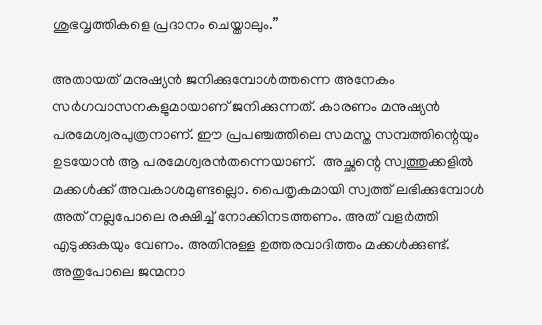ശുഭവൃത്തികളെ പ്രദാനം ചെയ്താലും.”

അതായത് മനുഷ്യന്‍ ജനിക്കുമ്പോള്‍ത്തന്നെ അനേകം സര്‍ഗവാസനകളുമായാണ് ജനിക്കുന്നത്. കാരണം മനുഷ്യന്‍ പരമേശ്വരപുത്രനാണ്. ഈ പ്രപഞ്ചത്തിലെ സമസ്ത സമ്പത്തിന്റെയും ഉടയോന്‍ ആ പരമേശ്വരന്‍തന്നെയാണ്.  അച്ഛന്റെ സ്വത്തുക്കളില്‍ മക്കള്‍ക്ക് അവകാശമുണ്ടല്ലൊ. പൈതൃകമായി സ്വത്ത് ലഭിക്കുമ്പോള്‍ അത് നല്ലപോലെ രക്ഷിച്ച് നോക്കിനടത്തണം. അത് വളര്‍ത്തി എടുക്കുകയും വേണം. അതിനുള്ള ഉത്തരവാദിത്തം മക്കള്‍ക്കുണ്ട്. അതുപോലെ ജന്മനാ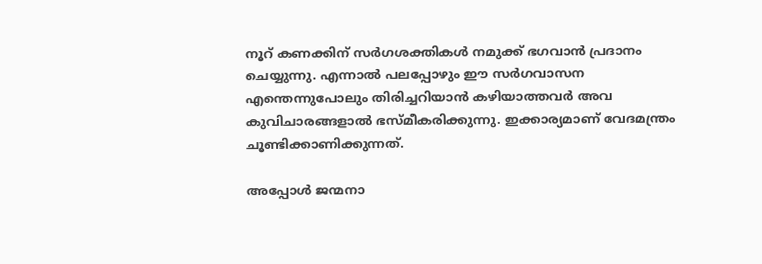നൂറ് കണക്കിന് സര്‍ഗശക്തികള്‍ നമുക്ക് ഭഗവാന്‍ പ്രദാനം ചെയ്യുന്നു. എന്നാല്‍ പലപ്പോഴും ഈ സര്‍ഗവാസന എന്തെന്നുപോലും തിരിച്ചറിയാന്‍ കഴിയാത്തവര്‍ അവ കുവിചാരങ്ങളാല്‍ ഭസ്മീകരിക്കുന്നു. ഇക്കാര്യമാണ് വേദമന്ത്രം ചൂണ്ടിക്കാണിക്കുന്നത്.

അപ്പോള്‍ ജന്മനാ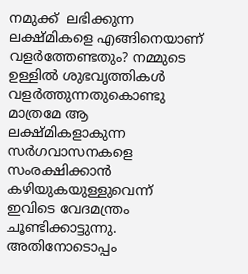നമുക്ക്  ലഭിക്കുന്ന ലക്ഷ്മികളെ എങ്ങിനെയാണ് വളര്‍ത്തേണ്ടതും? നമ്മുടെ ഉള്ളില്‍ ശുഭവൃത്തികള്‍ വളര്‍ത്തുന്നതുകൊണ്ടു മാത്രമേ ആ ലക്ഷ്മികളാകുന്ന സര്‍ഗവാസനകളെ സംരക്ഷിക്കാന്‍ കഴിയുകയുള്ളുവെന്ന് ഇവിടെ വേദമന്ത്രം ചൂണ്ടിക്കാട്ടുന്നു. അതിനോടൊപ്പം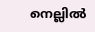നെല്ലില്‍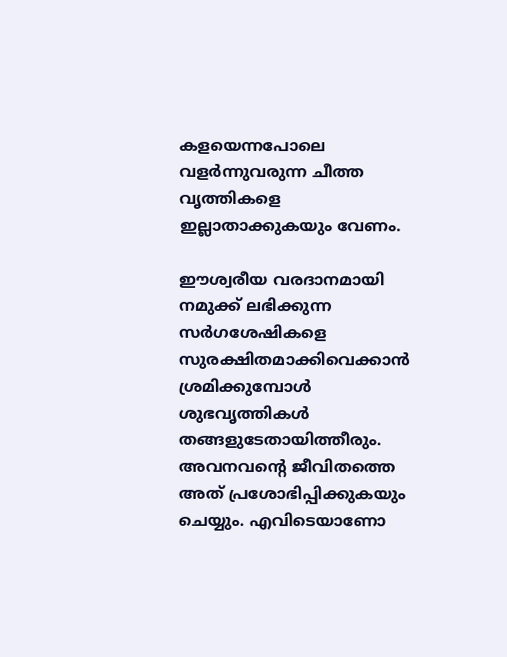കളയെന്നപോലെ വളര്‍ന്നുവരുന്ന ചീത്ത വൃത്തികളെ ഇല്ലാതാക്കുകയും വേണം.

ഈശ്വരീയ വരദാനമായി നമുക്ക് ലഭിക്കുന്ന സര്‍ഗശേഷികളെ സുരക്ഷിതമാക്കിവെക്കാന്‍ ശ്രമിക്കുമ്പോള്‍ ശുഭവൃത്തികള്‍ തങ്ങളുടേതായിത്തീരും. അവനവന്റെ ജീവിതത്തെ അത് പ്രശോഭിപ്പിക്കുകയും ചെയ്യും. എവിടെയാണോ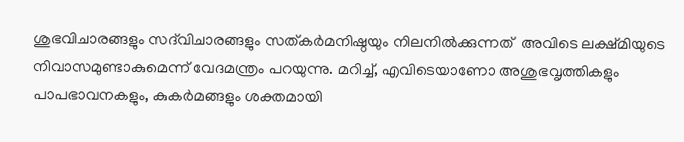ശുഭവിചാരങ്ങളും സദ്‌വിചാരങ്ങളും സത്കര്‍മനിഷ്ഠയും നിലനില്‍ക്കുന്നത്  അവിടെ ലക്ഷ്മിയുടെ നിവാസമുണ്ടാകുമെന്ന് വേദമന്ത്രം പറയുന്നു. മറിച്ച്, എവിടെയാണോ അശുഭവൃത്തികളും പാപഭാവനകളും, കുകര്‍മങ്ങളും ശക്തമായി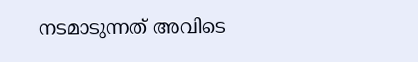നടമാടുന്നത് അവിടെ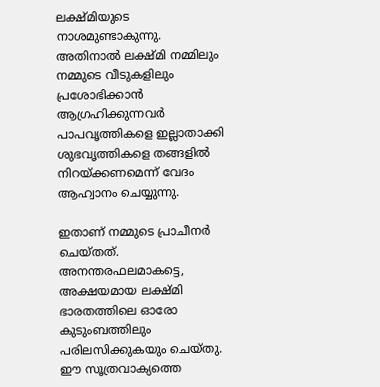ലക്ഷ്മിയുടെ നാശമുണ്ടാകുന്നു. അതിനാല്‍ ലക്ഷ്മി നമ്മിലും നമ്മുടെ വീടുകളിലും പ്രശോഭിക്കാന്‍ ആഗ്രഹിക്കുന്നവര്‍ പാപവൃത്തികളെ ഇല്ലാതാക്കി ശുഭവൃത്തികളെ തങ്ങളില്‍ നിറയ്‌ക്കണമെന്ന് വേദം ആഹ്വാനം ചെയ്യുന്നു.

ഇതാണ് നമ്മുടെ പ്രാചീനര്‍ ചെയ്തത്. അനന്തരഫലമാകട്ടെ, അക്ഷയമായ ലക്ഷ്മി ഭാരതത്തിലെ ഓരോ കുടുംബത്തിലും പരിലസിക്കുകയും ചെയ്തു. ഈ സൂത്രവാക്യത്തെ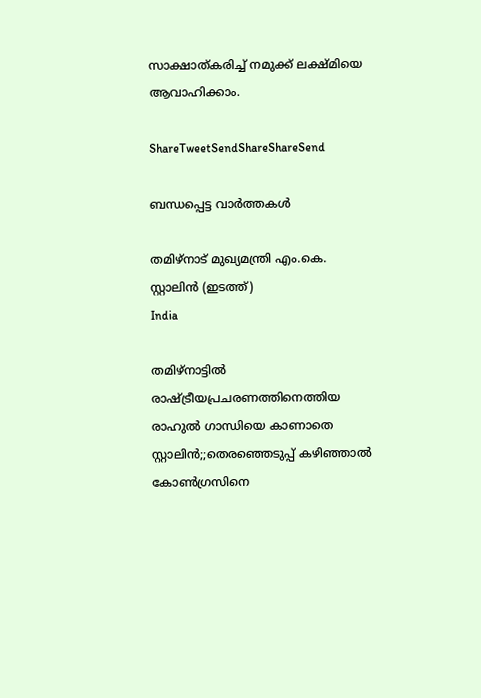സാക്ഷാത്കരിച്ച് നമുക്ക് ലക്ഷ്മിയെ ആവാഹിക്കാം.

ShareTweetSendShareShareSend

ബന്ധപ്പെട്ട വാര്‍ത്തകള്‍

തമിഴ്നാട് മുഖ്യമന്ത്രി എം.കെ. സ്റ്റാലിന്‍ (ഇടത്ത്)
India

തമിഴ്നാട്ടില്‍ രാഷ്‌ട്രീയപ്രചരണത്തിനെത്തിയ രാഹുല്‍ ഗാന്ധിയെ കാണാതെ സ്റ്റാലിന്‍;;തെരഞ്ഞെടുപ്പ് കഴിഞ്ഞാല്‍ കോണ്‍ഗ്രസിനെ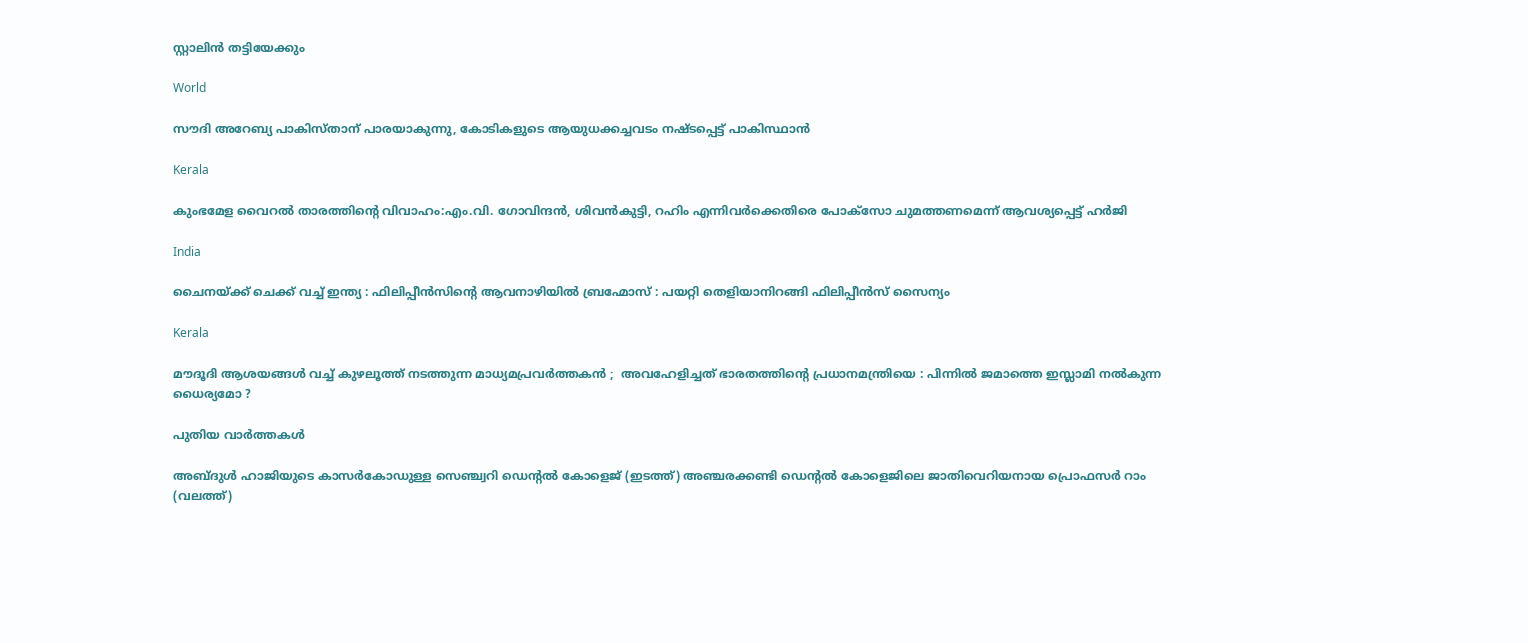സ്റ്റാലിന്‍ തട്ടിയേക്കും

World

സൗദി അറേബ്യ പാകിസ്താന് പാരയാകുന്നു, കോടികളുടെ ആയുധക്കച്ചവടം നഷ്ടപ്പെട്ട് പാകിസ്ഥാന്‍

Kerala

കുംഭമേള വൈറല്‍ താരത്തിന്റെ വിവാഹം:എം.വി. ഗോവിന്ദന്‍, ശിവന്‍കുട്ടി, റഹിം എന്നിവര്‍ക്കെതിരെ പോക്സോ ചുമത്തണമെന്ന് ആവശ്യപ്പെട്ട് ഹര്‍ജി

India

ചൈനയ്‌ക്ക് ചെക്ക് വച്ച് ഇന്ത്യ : ഫിലിപ്പീൻസിന്റെ ആവനാഴിയിൽ ബ്രഹ്മോസ് : പയറ്റി തെളിയാനിറങ്ങി ഫിലിപ്പീൻസ് സൈന്യം

Kerala

മൗദൂദി ആശയങ്ങൾ വച്ച് കുഴലൂത്ത് നടത്തുന്ന മാധ്യമപ്രവർത്തകൻ ;  അവഹേളിച്ചത് ഭാരതത്തിന്റെ പ്രധാനമന്ത്രിയെ : പിന്നിൽ ജമാത്തെ ഇസ്ലാമി നൽകുന്ന ധൈര്യമോ ?

പുതിയ വാര്‍ത്തകള്‍

അബ്ദുള്‍ ഹാജിയുടെ കാസര്‍കോഡുള്ള സെഞ്ച്വറി ഡെന്‍റല്‍ കോളെജ് (ഇടത്ത്) അഞ്ചരക്കണ്ടി ഡെന്‍റല്‍ കോളെജിലെ ജാതിവെറിയനായ പ്രൊഫസര്‍ റാം (വലത്ത്)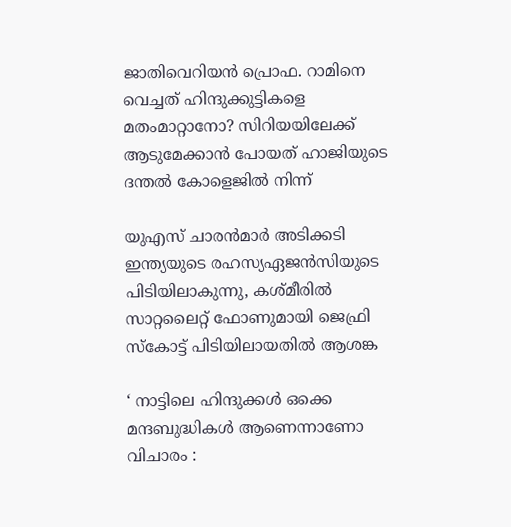ജാതിവെറിയന്‍ പ്രൊഫ. റാമിനെ വെച്ചത് ഹിന്ദുക്കുട്ടികളെ മതംമാറ്റാനോ? സിറിയയിലേക്ക് ആടുമേക്കാന്‍ പോയത് ഹാജിയുടെ ദന്തല്‍ കോളെജില്‍ നിന്ന്

യുഎസ് ചാരന്‍മാര്‍ അടിക്കടി ഇന്ത്യയുടെ രഹസ്യഏജന്‍സിയുടെ പിടിയിലാകുന്നു, കശ്മീരില്‍ സാറ്റലൈറ്റ് ഫോണുമായി ജെഫ്രി സ്കോട്ട് പിടിയിലായതില്‍ ആശങ്ക

‘ നാട്ടിലെ ഹിന്ദുക്കൾ ഒക്കെ മന്ദബുദ്ധികൾ ആണെന്നാണോ വിചാരം :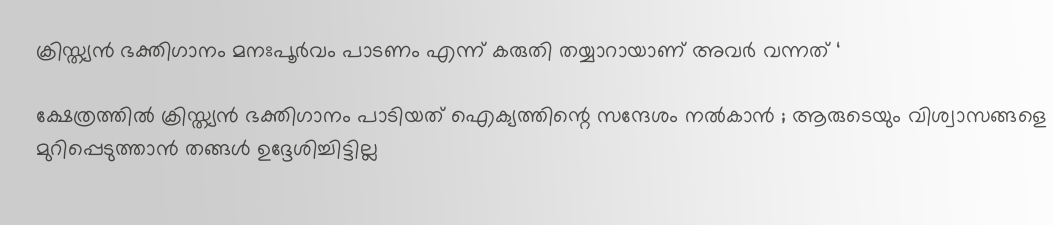ക്രിസ്ത്യൻ ഭക്തിഗാനം മനഃപൂർവം പാടണം എന്ന് കരുതി തയ്യാറായാണ് അവർ വന്നത് ‘

ക്ഷേത്രത്തിൽ ക്രിസ്ത്യൻ ഭക്തിഗാനം പാടിയത് ഐക്യത്തിന്റെ സന്ദേശം നൽകാൻ ; ആരുടെയും വിശ്വാസങ്ങളെ മുറിപ്പെടുത്താൻ തങ്ങൾ ഉദ്ദേശിച്ചിട്ടില്ല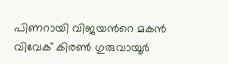പിണറായി വിജയന്‍റെ മകന്‍ വിവേക് കിരണ്‍ ഗുരുവായൂര്‍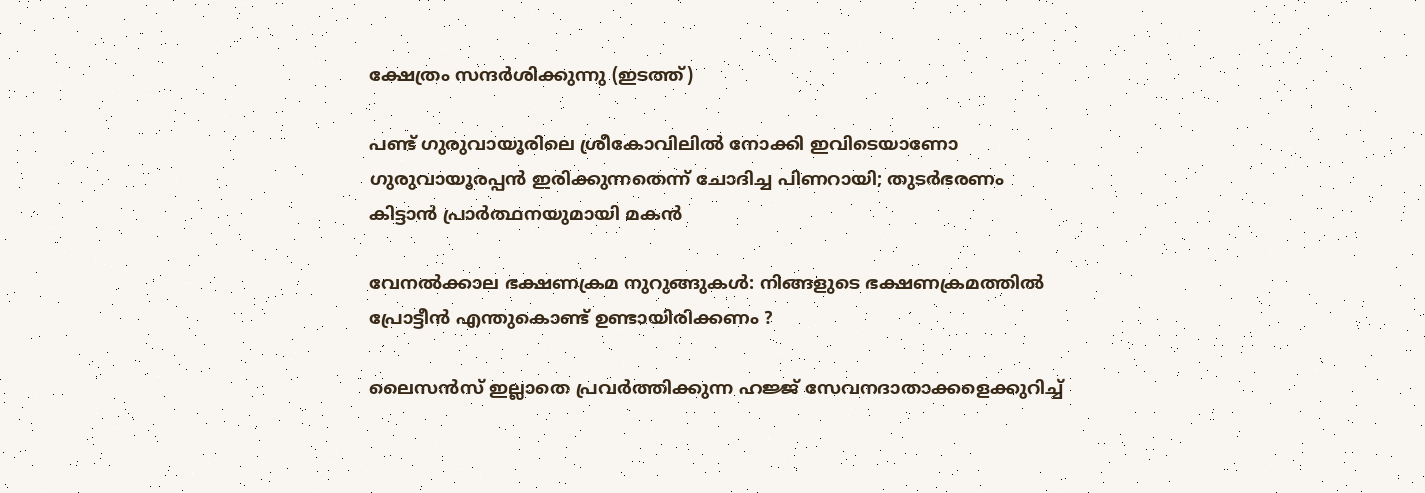ക്ഷേത്രം സന്ദര്‍ശിക്കുന്നു (ഇടത്ത്)

പണ്ട് ഗുരുവായൂരിലെ ശ്രീകോവിലില്‍ നോക്കി ഇവിടെയാണോ ഗുരുവായൂരപ്പന്‍ ഇരിക്കുന്നതെന്ന് ചോദിച്ച പിണറായി; തുടര്‍ഭരണം കിട്ടാന്‍ പ്രാര്‍ത്ഥനയുമായി മകന്‍

വേനൽക്കാല ഭക്ഷണക്രമ നുറുങ്ങുകൾ: നിങ്ങളുടെ ഭക്ഷണക്രമത്തിൽ പ്രോട്ടീൻ എന്തുകൊണ്ട് ഉണ്ടായിരിക്കണം ?

ലൈസൻസ് ഇല്ലാതെ പ്രവർത്തിക്കുന്ന ഹജ്ജ് സേവനദാതാക്കളെക്കുറിച്ച്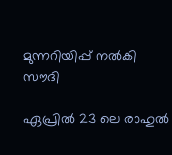മുന്നറിയിപ്പ് നൽകി സൗദി

ഏപ്രിൽ 23 ലെ രാഹുൽ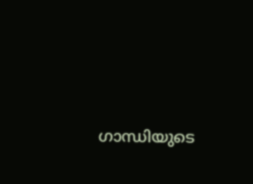ഗാന്ധിയുടെ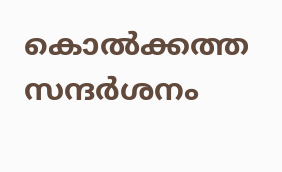കൊൽക്കത്ത സന്ദർശനം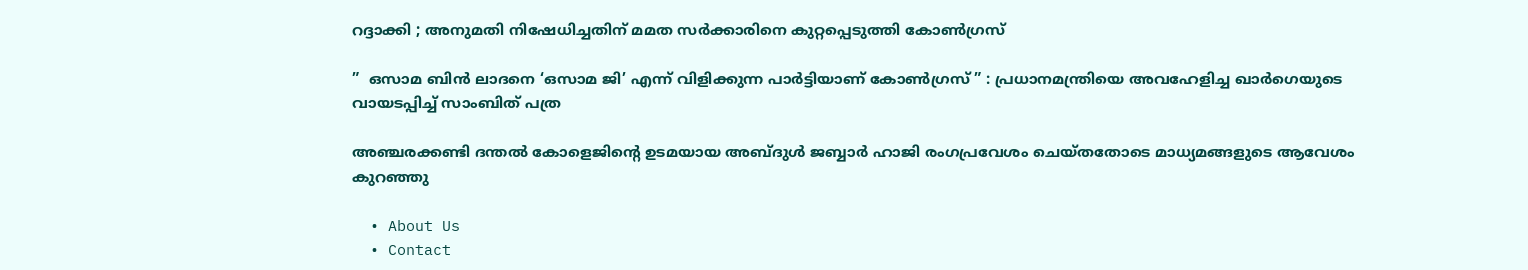റദ്ദാക്കി ; അനുമതി നിഷേധിച്ചതിന് മമത സർക്കാരിനെ കുറ്റപ്പെടുത്തി കോൺഗ്രസ്

”  ഒസാമ ബിൻ ലാദനെ ‘ഒസാമ ജി’ എന്ന് വിളിക്കുന്ന പാർട്ടിയാണ് കോൺഗ്രസ് ” : പ്രധാനമന്ത്രിയെ അവഹേളിച്ച ഖാർഗെയുടെ വായടപ്പിച്ച് സാംബിത് പത്ര

അഞ്ചരക്കണ്ടി ദന്തല്‍ കോളെജിന്റെ ഉടമയായ അബ്ദുള്‍ ജബ്ബാര്‍ ഹാജി രംഗപ്രവേശം ചെയ്തതോടെ മാധ്യമങ്ങളുടെ ആവേശം കുറഞ്ഞു

  • About Us
  • Contact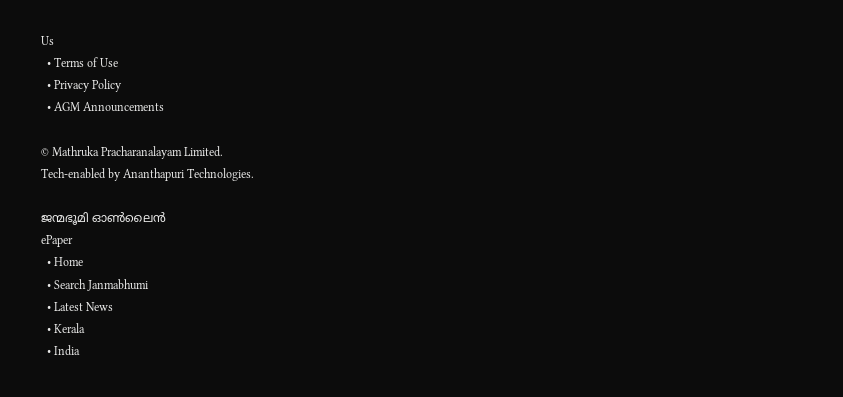Us
  • Terms of Use
  • Privacy Policy
  • AGM Announcements

© Mathruka Pracharanalayam Limited.
Tech-enabled by Ananthapuri Technologies.

ജന്മഭൂമി ഓണ്‍ലൈന്‍
ePaper
  • Home
  • Search Janmabhumi
  • Latest News
  • Kerala
  • India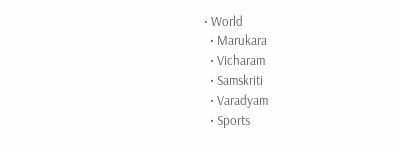• World
  • Marukara
  • Vicharam
  • Samskriti
  • Varadyam
  • Sports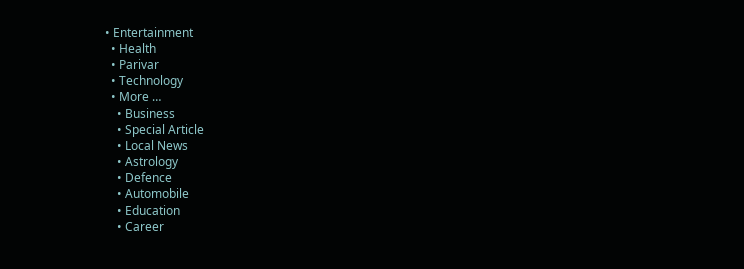• Entertainment
  • Health
  • Parivar
  • Technology
  • More …
    • Business
    • Special Article
    • Local News
    • Astrology
    • Defence
    • Automobile
    • Education
    • Career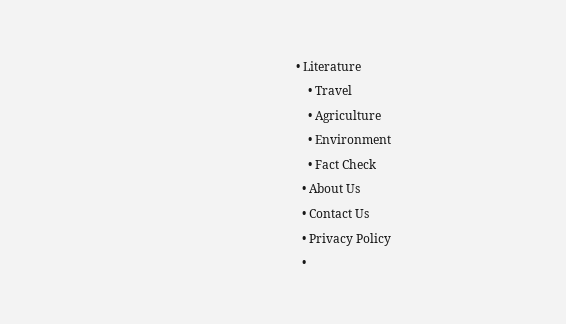• Literature
    • Travel
    • Agriculture
    • Environment
    • Fact Check
  • About Us
  • Contact Us
  • Privacy Policy
  •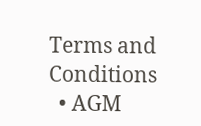Terms and Conditions
  • AGM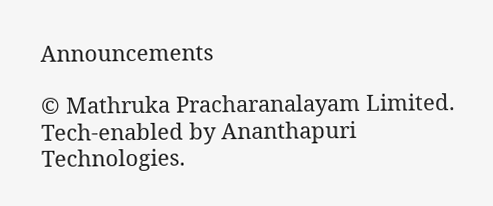Announcements

© Mathruka Pracharanalayam Limited.
Tech-enabled by Ananthapuri Technologies.